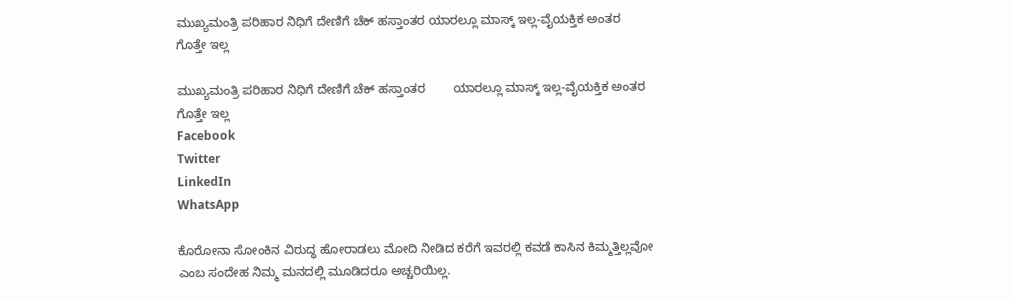ಮುಖ್ಯಮಂತ್ರಿ ಪರಿಹಾರ ನಿಧಿಗೆ ದೇಣಿಗೆ ಚೆಕ್ ಹಸ್ತಾಂತರ ಯಾರಲ್ಲೂ ಮಾಸ್ಕ್ ಇಲ್ಲ-ವೈಯಕ್ತಿಕ ಅಂತರ ಗೊತ್ತೇ ಇಲ್ಲ

ಮುಖ್ಯಮಂತ್ರಿ ಪರಿಹಾರ ನಿಧಿಗೆ ದೇಣಿಗೆ ಚೆಕ್ ಹಸ್ತಾಂತರ        ಯಾರಲ್ಲೂ ಮಾಸ್ಕ್ ಇಲ್ಲ-ವೈಯಕ್ತಿಕ ಅಂತರ ಗೊತ್ತೇ ಇಲ್ಲ
Facebook
Twitter
LinkedIn
WhatsApp

ಕೊರೋನಾ ಸೋಂಕಿನ ವಿರುದ್ಧ ಹೋರಾಡಲು ಮೋದಿ ನೀಡಿದ ಕರೆಗೆ ಇವರಲ್ಲಿ ಕವಡೆ ಕಾಸಿನ ಕಿಮ್ಮತ್ತಿಲ್ಲವೋ ಎಂಬ ಸಂದೇಹ ನಿಮ್ಮ ಮನದಲ್ಲಿ‌ ಮೂಡಿದರೂ ಅಚ್ಚರಿಯಿಲ್ಲ.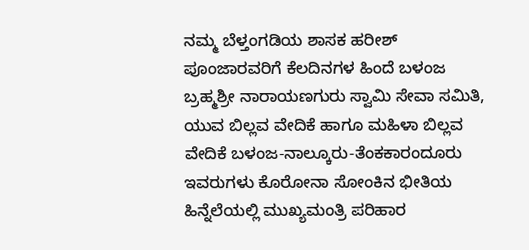ನಮ್ಮ ಬೆಳ್ತಂಗಡಿಯ ಶಾಸಕ ಹರೀಶ್ ಪೂಂಜಾರವರಿಗೆ ಕೆಲದಿನಗಳ ಹಿಂದೆ ಬಳಂಜ ಬ್ರಹ್ಮಶ್ರೀ ನಾರಾಯಣಗುರು ಸ್ವಾಮಿ ಸೇವಾ ಸಮಿತಿ, ಯುವ ಬಿಲ್ಲವ ವೇದಿಕೆ ಹಾಗೂ ಮಹಿಳಾ ಬಿಲ್ಲವ ವೇದಿಕೆ ಬಳಂಜ-ನಾಲ್ಕೂರು-ತೆಂಕಕಾರಂದೂರು ಇವರುಗಳು ಕೊರೋನಾ ಸೋಂಕಿನ ಭೀತಿಯ ಹಿನ್ನೆಲೆಯಲ್ಲಿ ಮುಖ್ಯಮಂತ್ರಿ ಪರಿಹಾರ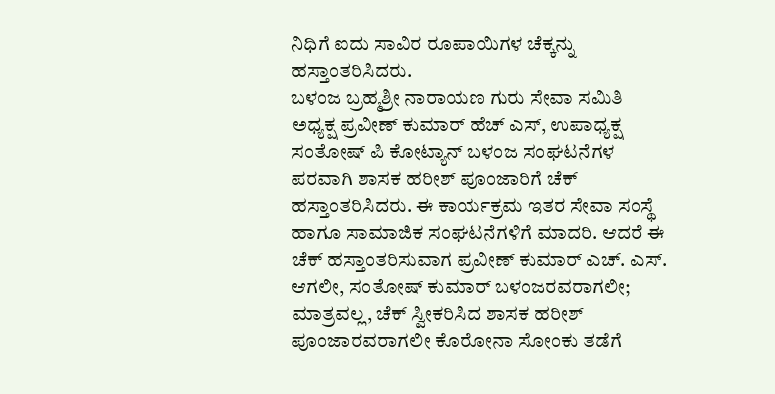ನಿಧಿಗೆ ಐದು ಸಾವಿರ ರೂಪಾಯಿಗಳ ಚೆಕ್ಕನ್ನು ಹಸ್ತಾಂತರಿಸಿದರು.
ಬಳಂಜ ಬ್ರಹ್ಮಶ್ರೀ ನಾರಾಯಣ ಗುರು ಸೇವಾ ಸಮಿತಿ ಅಧ್ಯಕ್ಷ ಪ್ರವೀಣ್ ಕುಮಾರ್ ಹೆಚ್ ಎಸ್, ಉಪಾಧ್ಯಕ್ಷ ಸಂತೋಷ್ ಪಿ ಕೋಟ್ಯಾನ್ ಬಳಂಜ ಸಂಘಟನೆಗಳ‌ ಪರವಾಗಿ ಶಾಸಕ ಹರೀಶ್ ಪೂಂಜಾರಿಗೆ ಚೆಕ್ ಹಸ್ತಾಂತರಿಸಿದರು. ಈ ಕಾರ್ಯಕ್ರಮ ಇತರ ಸೇವಾ ಸಂಸ್ಥೆ ಹಾಗೂ ಸಾಮಾಜಿಕ ಸಂಘಟನೆಗಳಿಗೆ ಮಾದರಿ. ಆದರೆ ಈ ಚೆಕ್ ಹಸ್ತಾಂತರಿಸುವಾಗ ಪ್ರವೀಣ್ ಕುಮಾರ್ ಎಚ್. ಎಸ್. ಆಗಲೀ, ಸಂತೋಷ್ ಕುಮಾರ್ ಬಳಂಜರವರಾಗಲೀ; ಮಾತ್ರವಲ್ಲ, ಚೆಕ್ ಸ್ವೀಕರಿಸಿದ ಶಾಸಕ ಹರೀಶ್ ಪೂಂಜಾರವರಾಗಲೀ ಕೊರೋನಾ ಸೋಂಕು ತಡೆಗೆ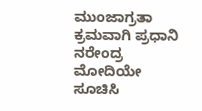ಮುಂಜಾಗ್ರತಾ ಕ್ರಮವಾಗಿ ಪ್ರಧಾನಿ ನರೇಂದ್ರ ಮೋದಿಯೇ ಸೂಚಿಸಿ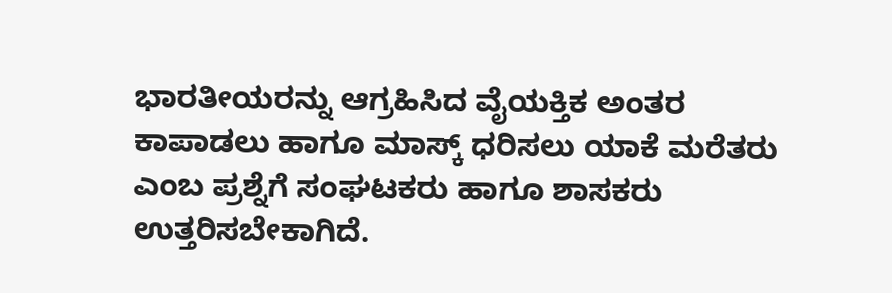ಭಾರತೀಯರನ್ನು ಆಗ್ರಹಿಸಿದ ವೈಯಕ್ತಿಕ ಅಂತರ ಕಾಪಾಡಲು ಹಾಗೂ ಮಾಸ್ಕ್ ಧರಿಸಲು ಯಾಕೆ‌ ಮರೆತರು ಎಂಬ ಪ್ರಶ್ನೆಗೆ ಸಂಘಟಕರು ಹಾಗೂ ಶಾಸಕರು ಉತ್ತರಿಸಬೇಕಾಗಿದೆ.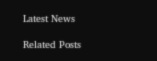Latest News

Related Posts